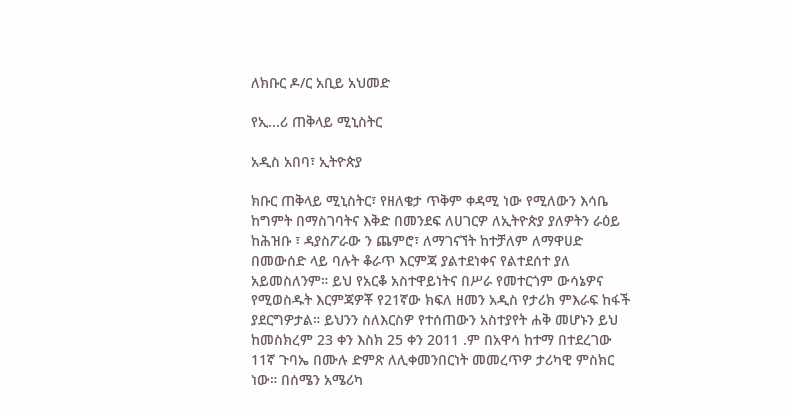ለክቡር ዶ/ር አቢይ አህመድ

የኢ...ሪ ጠቅላይ ሚኒስትር

አዲስ አበባ፣ ኢትዮጵያ

ክቡር ጠቅላይ ሚኒስትር፣ የዘለቄታ ጥቅም ቀዳሚ ነው የሚለውን እሳቤ ከግምት በማስገባትና እቅድ በመንደፍ ለሀገርዎ ለኢትዮጵያ ያለዎትን ራዕይ ከሕዝቡ ፣ ዳያስፖራው ን ጨምሮ፣ ለማገናኘት ከተቻለም ለማዋሀድ በመውሰድ ላይ ባሉት ቆራጥ እርምጃ ያልተደነቀና የልተደሰተ ያለ አይመስለንም። ይህ የአርቆ አስተዋይነትና በሥራ የመተርጎም ውሳኔዎና የሚወስዱት እርምጃዎቾ የ21ኛው ክፍለ ዘመን አዲስ የታሪክ ምእራፍ ከፋች ያደርግዎታል። ይህንን ስለእርስዎ የተሰጠውን አስተያየት ሐቅ መሆኑን ይህ ከመስክረም 23 ቀን እስክ 25 ቀን 2011 .ም በአዋሳ ከተማ በተደረገው 11ኛ ጉባኤ በሙሉ ድምጽ ለሊቀመንበርነት መመረጥዎ ታሪካዊ ምስክር ነው። በሰሜን አሜሪካ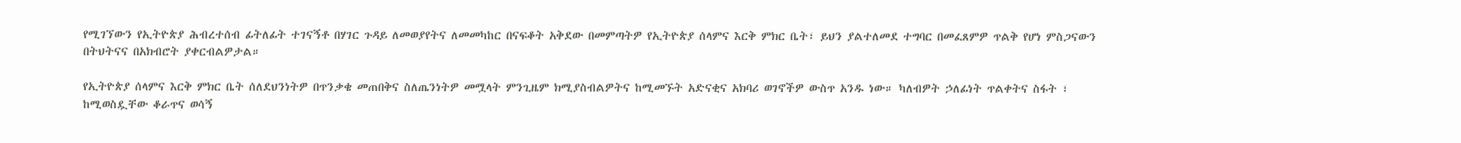የሚገኘውን የኢትዮጵያ ሕብረተሰብ ፊትለፊት ተገናኝቶ በሃገር ጉዳይ ለመወያየትና ለመመካከር በናፍቆት አቅደው በመምጣትዎ የኢትዮጵያ ሰላምና እርቅ ምክር ቤት፣ ይህን ያልተለመደ ተግባር በመፈጸምዎ ጥልቅ የሆነ ምስጋናውን በትህትናና በአክብሮት ያቀርብልዎታል።

የኢትዮጵያ ሰላምና እርቅ ምክር ቤት ሰለደህንነትዎ በጥንቃቄ መጠበቅና ስለጤንነትዎ መሟላት ምንጊዜም ክሚያስብልዎትና ከሚመኙት አድናቂና አክባሪ ወገኖችዎ ውስጥ አንዱ ነው። ካለብዎት ኃለፊነት ጥልቀትና ስፋት ፣ ከሚወስዷቸው ቆራጥና ወሳኝ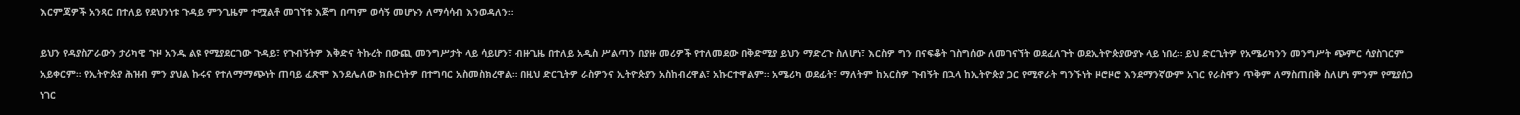እርምጃዎች አንጻር በተለይ የደህንነቱ ጉዳይ ምንጊዜም ተሟልቶ መገኘቱ እጅግ በጣም ወሳኝ መሆኑን ለማሳሳብ እንወዳለን።

ይህን የዳያስፖራውን ታሪካዊ ጉዞ አንዱ ልዩ የሚያደርገው ጉዳይ፣ የጉብኝትዎ እቅድና ትኩረት በውጪ መንግሥታት ላይ ሳይሆን፣ ብዙጊዜ በተለይ አዲስ ሥልጣን በያዙ መሪዎች የተለመደው በቅድሚያ ይህን ማድረጉ ስለሆነ፣ እርስዎ ግን በናፍቆት ገስግሰው ለመገናኘት ወደፈለጉት ወደኢትዮጵያውያኑ ላይ ነበረ። ይህ ድርጊትዎ የአሜሪካንን መንግሥት ጭምር ሳያስገርም አይቀርም። የኢትዮጵያ ሕዝብ ምን ያህል ኩሩና የተለማማጭነት ጠባይ ፈጽሞ እንደሌለው ክቡርነትዎ በተግባር አስመስክረዋል። በዚህ ድርጊትዎ ራስዎንና ኢትዮጵያን አስከብረዋል፣ አኩርተዋልም። አሜሪካ ወደፊት፣ ማለትም ከአርስዎ ጉብኝት በኋላ ከኢትዮጵያ ጋር የሚኖራት ግንኙነት ዞሮዞሮ እንደማንኛውም አገር የራስዋን ጥቅም ለማስጠበቅ ስለሆነ ምንም የሚያሰጋ ነገር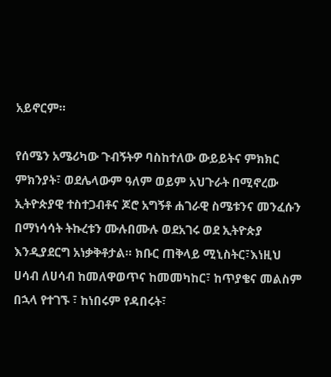አይኖርም።

የሰሜን አሜሪካው ጉብኝትዎ ባስከተለው ውይይትና ምክክር ምክንያት፣ ወደሌላውም ዓለም ወይም አህጉራት በሚኖረው ኢትዮጵያዊ ተስተጋብቶና ጆሮ አግኝቶ ሐገራዊ ስሜቱንና መንፈሱን በማነሳሳት ትኩረቱን ሙሉበሙሉ ወደአገሩ ወደ ኢትዮጵያ እንዲያደርግ አነቃቅቶታል። ክቡር ጠቅላይ ሚኒስትር፣እነዚህ ሀሳብ ለሀሳብ ከመለዋወጥና ከመመካከር፣ ከጥያቄና መልስም በኋላ የተገኙ ፣ ከነበሩም የዳበሩት፣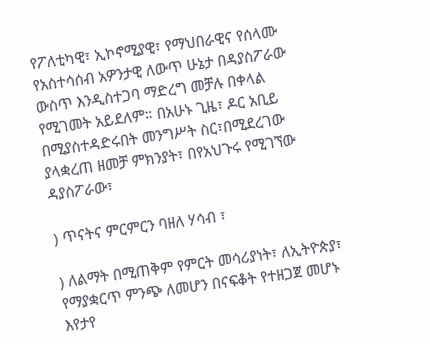የፖለቲካዊ፣ ኢኮኖሚያዊ፣ የማህበራዊና የሰላሙ የአስተሳሰብ አዎንታዊ ለውጥ ሁኔታ በዳያስፖራው ውስጥ እንዲስተጋባ ማድረግ መቻሉ በቀላል የሚገመት አይደለም። በአሁኑ ጊዜ፣ ዶር አቢይ በሚያስተዳድሩበት መንግሥት ስር፣በሚደረገው ያላቋረጠ ዘመቻ ምክንያት፣ በየአህጉሩ የሚገኘው ዳያስፖራው፣

) ጥናትና ምርምርን ባዘለ ሃሳብ ፣

) ለልማት በሚጠቅም የምርት መሳሪያነት፣ ለኢትዮጵያ፣ የማያቋርጥ ምንጭ ለመሆን በናፍቆት የተዘጋጀ መሆኑ እየታየ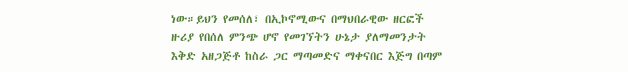ነው።ይህን የመሰለ፣ በኢኮኖሚውና በማህበራዊው ዘርፎች ዙሪያ የበሰለ ምንጭ ሆኖ የመገኘትን ሁኔታ ያለማመንታት እቅድ አዘጋጅቶ ከስራ ጋር ማጣመድና ማቀናበር እጅግ በጣም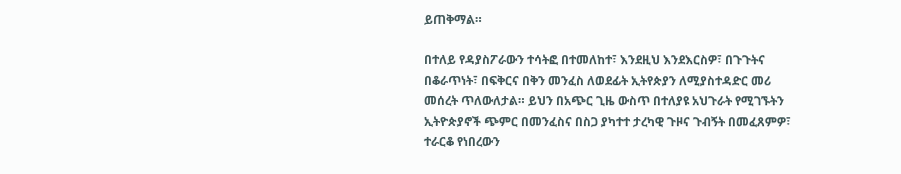ይጠቅማል።

በተለይ የዳያስፖራውን ተሳትፎ በተመለከተ፣ እንደዚህ እንደእርስዎ፣ በጉጉትና በቆራጥነት፣ በፍቅርና በቅን መንፈስ ለወደፊት ኢትየጵያን ለሚያስተዳድር መሪ መሰረት ጥለውለታል። ይህን በአጭር ጊዜ ውስጥ በተለያዩ አህጉራት የሚገኙትን ኢትዮጵያኖች ጭምር በመንፈስና በስጋ ያካተተ ታረካዊ ጉዞና ጉብኝት በመፈጸምዎ፣ ተራርቆ የነበረውን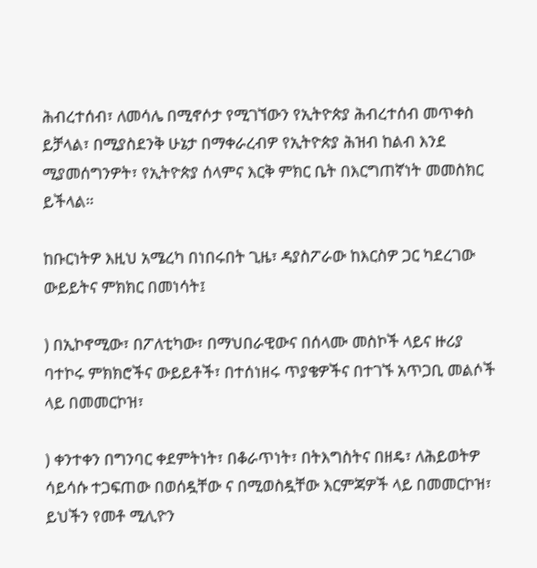ሕብረተሰብ፣ ለመሳሌ በሚኖሶታ የሚገኘውን የኢትዮጵያ ሕብረተሰብ መጥቀስ ይቻላል፣ በሚያስደንቅ ሁኔታ በማቀራረብዎ የኢትዮጵያ ሕዝብ ከልብ እንደ ሚያመሰግንዎት፣ የኢትዮጵያ ሰላምና እርቅ ምክር ቤት በእርግጠኛነት መመስክር ይችላል።

ከቡርነትዎ እዚህ አሜረካ በነበሩበት ጊዜ፣ ዳያስፖራው ከእርስዎ ጋር ካደረገው ውይይትና ምክክር በመነሳት፤

) በኢኮኖሚው፣ በፖለቲካው፣ በማህበራዊውና በሰላሙ መስኮች ላይና ዙሪያ ባተኮሩ ምክክሮችና ውይይቶች፣ በተሰነዘሩ ጥያቄዎችና በተገኙ አጥጋቢ መልሶች ላይ በመመርኮዝ፣

) ቀንተቀን በግንባር ቀደምትነት፣ በቆራጥነት፣ በትእግስትና በዘዴ፣ ለሕይወትዎ ሳይሳሱ ተጋፍጠው በወሰዷቸው ና በሚወስዷቸው እርምጃዎች ላይ በመመርኮዝ፣ ይህችን የመቶ ሚሊዮን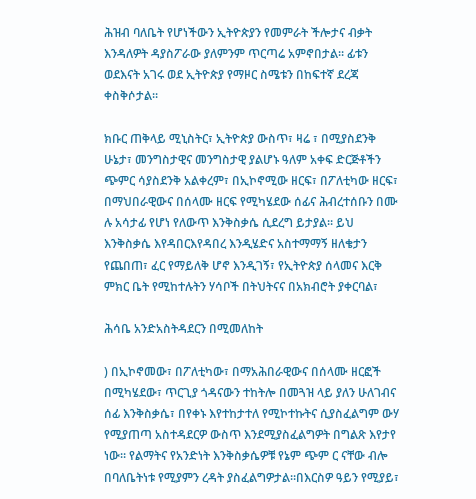ሕዝብ ባለቤት የሆነችውን ኢትዮጵያን የመምራት ችሎታና ብቃት እንዳለዎት ዳያስፖራው ያለምንም ጥርጣሬ አምኖበታል። ፊቱን ወደእናት አገሩ ወደ ኢትዮጵያ የማዞር ስሜቱን በከፍተኛ ደረጃ ቀስቅሶታል።

ክቡር ጠቅላይ ሚኒስትር፣ ኢትዮጵያ ውስጥ፣ ዛሬ ፣ በሚያስደንቅ ሁኔታ፣ መንግስታዊና መንግስታዊ ያልሆኑ ዓለም አቀፍ ድርጅቶችን ጭምር ሳያስደንቅ አልቀረም፣ በኢኮኖሚው ዘርፍ፣ በፖለቲካው ዘርፍ፣ በማህበራዊውና በሰላሙ ዘርፍ የሚካሄደው ሰፊና ሕብረተሰቡን በሙ ሉ አሳታፊ የሆነ የለውጥ እንቅስቃሴ ሲደረግ ይታያል። ይህ እንቅስቃሴ እየዳበርእየዳበረ እንዲሄድና አስተማማኝ ዘለቄታን የጨበጠ፣ ፈር የማይለቅ ሆኖ እንዲገኝ፣ የኢትዮጵያ ሰላመና እርቅ ምክር ቤት የሚከተሉትን ሃሳቦች በትህትናና በአክብሮት ያቀርባል፣

ሕሳቤ አንድአስትዳደርን በሚመለከት

) በኢኮኖመው፣ በፖለቲካው፣ በማአሕበራዊውና በሰላሙ ዘርፎች በሚካሄደው፣ ጥርጊያ ጎዳናውን ተከትሎ በመጓዝ ላይ ያለን ሁለገብና ሰፊ እንቅስቃሴ፣ በየቀኑ እየተከታተለ የሚኮተኩትና ሲያስፈልግም ውሃ የሚያጠጣ አስተዳደርዎ ውስጥ እንደሚያስፈልግዎት በግልጽ እየታየ ነው። የልማትና የአንድነት እንቅስቃሴዎቹ የኔም ጭም ር ናቸው ብሎ በባለቤትነቱ የሚያምን ረዳት ያስፈልግዎታል።በእርስዎ ዓይን የሚያይ፣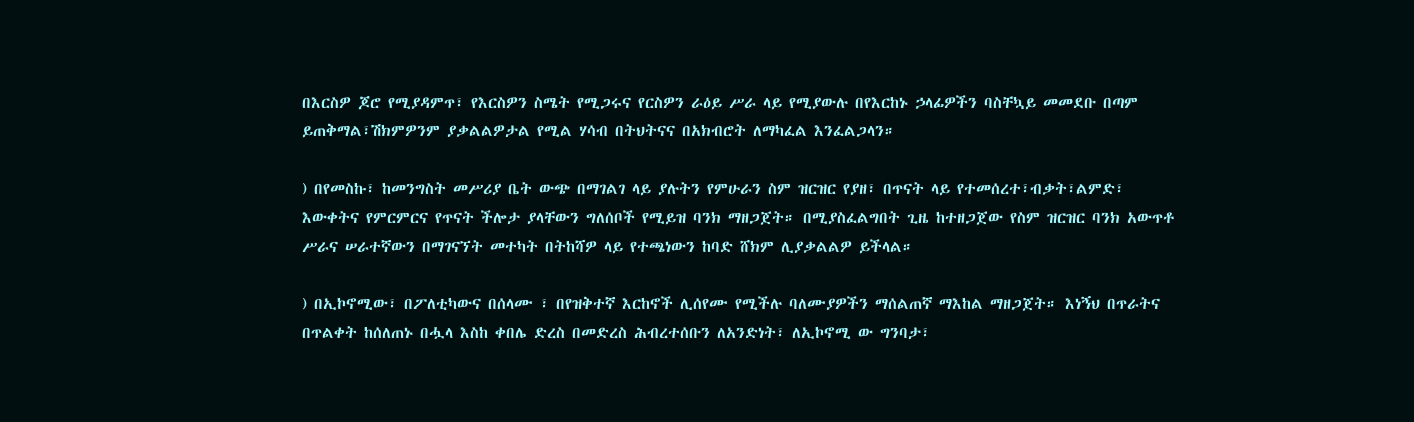በእርስዎ ጆሮ የሚያዳምጥ፣ የእርስዎን ስሜት የሚጋሩና የርስዎን ራዕይ ሥራ ላይ የሚያውሉ በየእርከኑ ኃላፊዎችን ባስቸኳይ መመደቡ በጣም ይጠቅማል፣ሽክምዎንም ያቃልልዎታል የሚል ሃሳብ በትህትናና በአክብሮት ለማካፈል እንፈልጋላን።

) በየመስኩ፣ ከመንግስት መሥሪያ ቤት ውጭ በማገልገ ላይ ያሉትን የምሁራን ስም ዝርዝር የያዘ፣ በጥናት ላይ የተመሰረተ፣ብቃት፣ልምድ፣ እውቀትና የምርምርና የጥናት ችሎታ ያላቸውን ግለሰቦች የሚይዝ ባንክ ማዘጋጀት። በሚያስፈልግበት ጊዜ ከተዘጋጀው የስም ዝርዝር ባንክ አውጥቶ ሥራና ሠራተኛውን በማገናኘት መተካት በትከሻዎ ላይ የተጫነውን ከባድ ሸክም ሊያቃልልዎ ይችላል።

) በኢኮኖሚው፣ በፖለቲካውና በሰላሙ ፣ በየዝቅተኛ እርከኖች ሊሰየሙ የሚችሉ ባለሙያዎችን ማሰልጠኛ ማእከል ማዘጋጀት። እነኝህ በጥራትና በጥልቀት ከሰለጠኑ በሗላ እስከ ቀበሌ ድረስ በመድረስ ሕብረተሰቡን ለአንድነት፣ ለኢኮኖሚ ው ግንባታ፣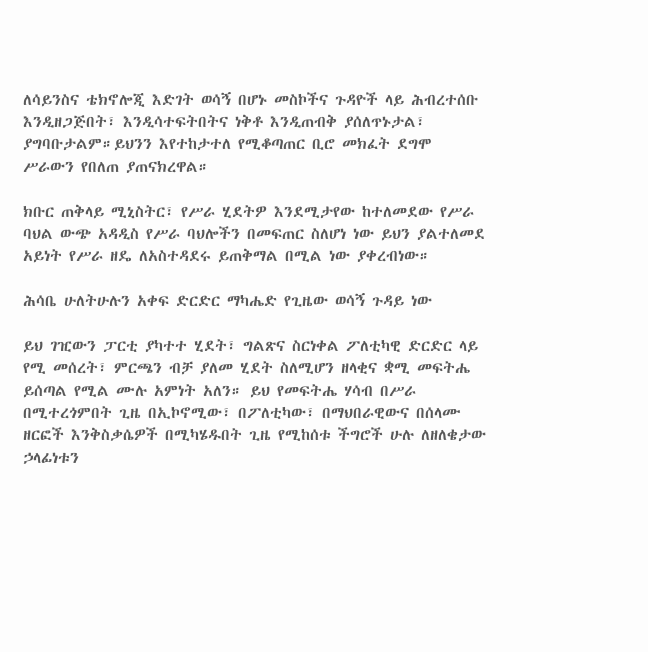ለሳይንስና ቴክኖሎጂ እድገት ወሳኝ በሆኑ መስኮችና ጉዳዮች ላይ ሕብረተሰቡ እንዲዘጋጅበት፣ እንዲሳተፍትበትና ነቅቶ እንዲጠብቅ ያሰለጥኑታል፣ ያግባቡታልም።ይህንን እየተከታተለ የሚቆጣጠር ቢሮ መክፈት ደግሞ ሥራውን የበለጠ ያጠናክረዋል።

ክቡር ጠቅላይ ሚኒስትር፣ የሥራ ሂደትዎ እንደሚታየው ከተለመደው የሥራ ባህል ውጭ አዳዲስ የሥራ ባህሎችን በመፍጠር ስለሆነ ነው ይህን ያልተለመደ አይነት የሥራ ዘዴ ለአስተዳደሩ ይጠቅማል በሚል ነው ያቀረብነው።

ሕሳቤ ሁለትሁሉን አቀፍ ድርድር ማካሔድ የጊዜው ወሳኝ ጉዳይ ነው

ይህ ገዢውን ፓርቲ ያካተተ ሂደት፣ ግልጽና ስርነቀል ፖለቲካዊ ድርድር ላይ የሚ መሰረት፣ ምርጫን ብቻ ያለመ ሂደት ስለሚሆን ዘላቂና ቋሚ መፍትሔ ይሰጣል የሚል ሙሉ አምነት አለን። ይህ የመፍትሔ ሃሳብ በሥራ በሚተረጎምበት ጊዜ በኢኮኖሚው፣ በፖለቲካው፣ በማህበራዊውና በሰላሙ ዘርፎች እንቅስቃሴዎች በሚካሄዱበት ጊዜ የሚከሰቱ ችግሮች ሁሉ ለዘለቄታው ኃላፊነቱን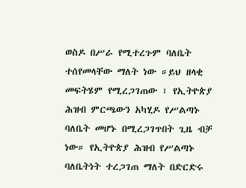ወስዶ በሥራ የሚተረጉም ባለቤት ተሰየመላቸው ማለት ነው ።ይህ ዘላቂ መፍትሄም የሚረጋገጠው ፣ የኢትዮጵያ ሕዝብ ምርጫውን አካሂዶ የሥልጣኑ ባለቤት መሆኑ በሚረጋገጥበት ጊዜ ብቻ ነው። የኢትዮጵያ ሕዝብ የሥልጣኑ ባለቤትነት ተረጋገጠ ማለት በድርድሩ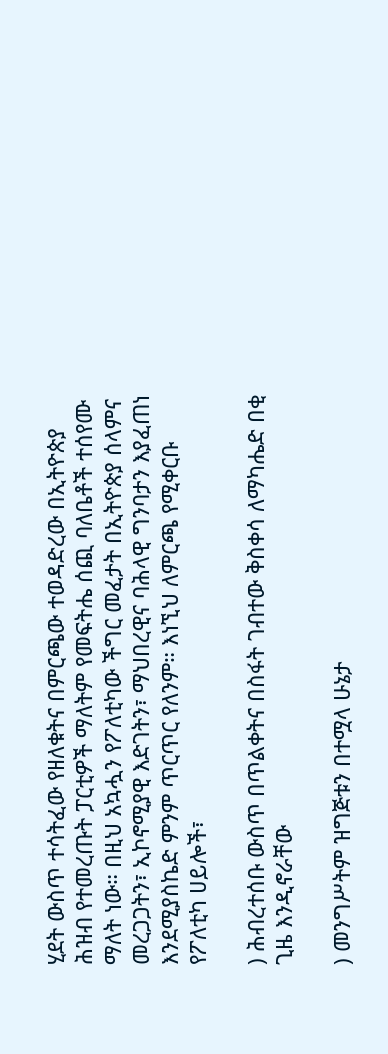ሂደት ውስጥ ተሳትፈው የዘለቁትና በምርጫው ተወዳድረው በኢትዮጵያ ሕዝብ የተመረጡት ፓርቲዎች ማለትም የመፍትሔ ሰጪ ባለቤቶች ተሰየሙ ማለት ነው። በዚህ አኳሗን የፖለቲካው ችግር መፈታት በኢትዮጵያ ሰላምና መረጋጋትን፣ ኢኮኖሚያዊ እድገትን፣ ማህበረዊና ባሕላዊ ግንባታን እያፈጠነ እንደሚያስኬድ ምንም ጥርጥር የለንም። እነኚህ ለምርጫ የሚቀርቡ የፖለቲካ ሀይሎች፣

) ሕብረተሰቡ ውስጥ በጥልቀትና በስፋት ገብተው ቅስቀሳ ለማካሔድ በቂ ጊዜ እንዲኖራቸው

) መንግሥትም ዝግጅቱን በተሟላ ሁኔታ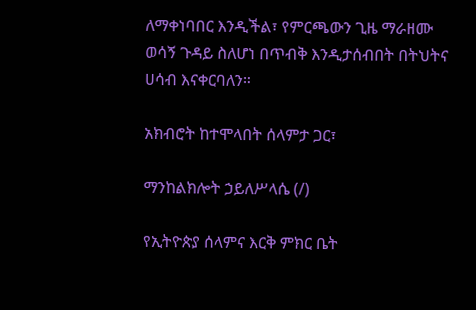ለማቀነባበር እንዲችል፣ የምርጫውን ጊዜ ማራዘሙ ወሳኝ ጉዳይ ስለሆነ በጥብቅ እንዲታሰብበት በትህትና ሀሳብ እናቀርባለን።

አክብሮት ከተሞላበት ሰላምታ ጋር፣

ማንከልክሎት ኃይለሥላሴ (/)

የኢትዮጵያ ሰላምና እርቅ ምክር ቤት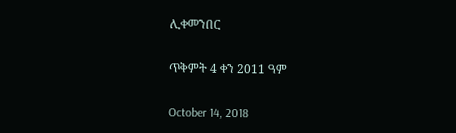ሊቀመንበር

ጥቅምት 4 ቀን 2011 ዓም

October 14, 2018